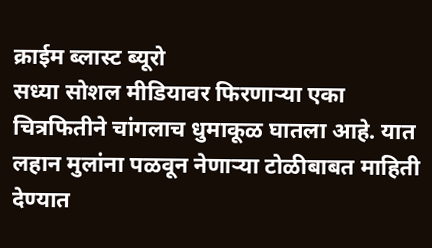क्राईम ब्लास्ट ब्यूरो
सध्या सोशल मीडियावर फिरणाऱ्या एका चित्रफितीने चांगलाच धुमाकूळ घातला आहे. यात लहान मुलांना पळवून नेणाऱ्या टोळीबाबत माहिती देण्यात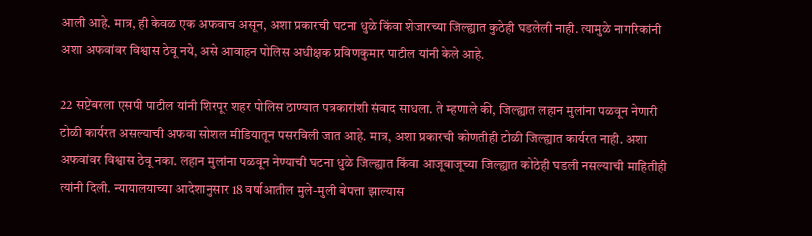आली आहे. मात्र, ही केवळ एक अफवाच असून, अशा प्रकारची घटना धुळे किंवा शेजारच्या जिल्ह्यात कुठेही घडलेली नाही. त्यामुळे नागरिकांनी अशा अफवांवर विश्वास ठेवू नये, असे आवाहन पोलिस अधीक्षक प्रविणकुमार पाटील यांनी केले आहे.

22 सप्टेंबरला एसपी पाटील यांनी शिरपूर शहर पोलिस ठाण्यात पत्रकारांशी संवाद साधला. ते म्हणाले की, जिल्ह्यात लहान मुलांना पळवून नेणारी टोळी कार्यरत असल्याची अफवा सोशल मीडियातून पसरविली जात आहे. मात्र, अशा प्रकारची कोणतीही टोळी जिल्ह्यात कार्यरत नाही. अशा अफवांवर विश्वास ठेवू नका. लहान मुलांना पळवून नेण्याची घटना धुळे जिल्ह्यात किंवा आजूबाजूच्या जिल्ह्यात कोठेही घडली नसल्याची माहितीही त्यांनी दिली. न्यायालयाच्या आदेशानुसार 18 वर्षाआतील मुले-मुली बेपत्ता झाल्यास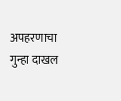अपहरणाचा गुन्हा दाखल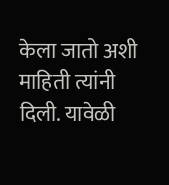केला जातो अशी माहिती त्यांनी दिली. यावेळी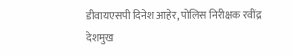डीवायएसपी दिनेश आहेर, पोलिस निरीक्षक रवींद्र देशमुख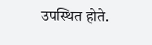उपस्थित होते.